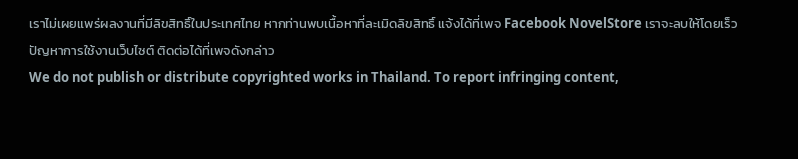เราไม่เผยแพร่ผลงานที่มีลิขสิทธิ์ในประเทศไทย หากท่านพบเนื้อหาที่ละเมิดลิขสิทธิ์ แจ้งได้ที่เพจ Facebook NovelStore เราจะลบให้โดยเร็ว
ปัญหาการใช้งานเว็บไซต์ ติดต่อได้ที่เพจดังกล่าว
We do not publish or distribute copyrighted works in Thailand. To report infringing content,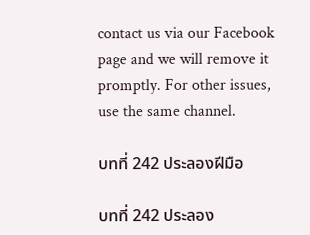contact us via our Facebook page and we will remove it promptly. For other issues, use the same channel.

บทที่ 242 ประลองฝีมือ

บทที่ 242 ประลอง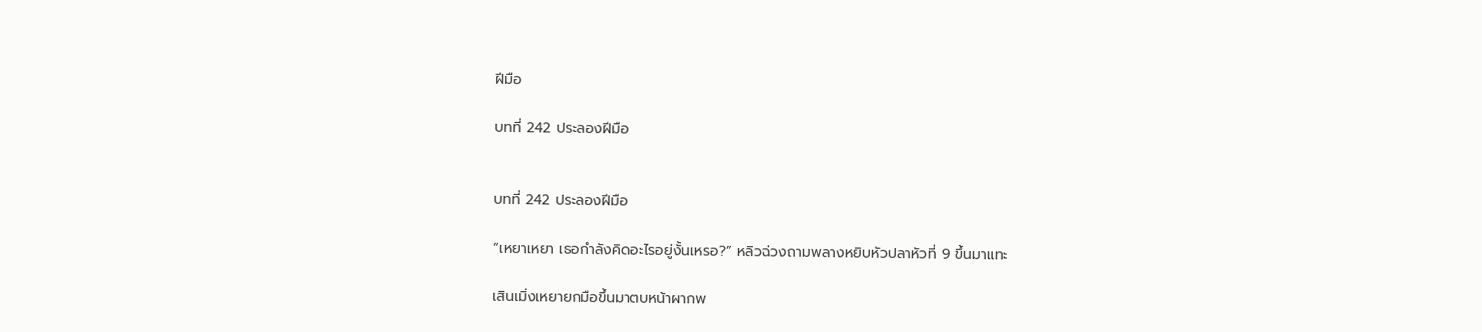ฝีมือ

บทที่ 242 ประลองฝีมือ


บทที่ 242 ประลองฝีมือ

“เหยาเหยา เธอกำลังคิดอะไรอยู่งั้นเหรอ?” หลิวฉ่วงถามพลางหยิบหัวปลาหัวที่ 9 ขึ้นมาแทะ

เสินเมิ่งเหยายกมือขึ้นมาตบหน้าผากพ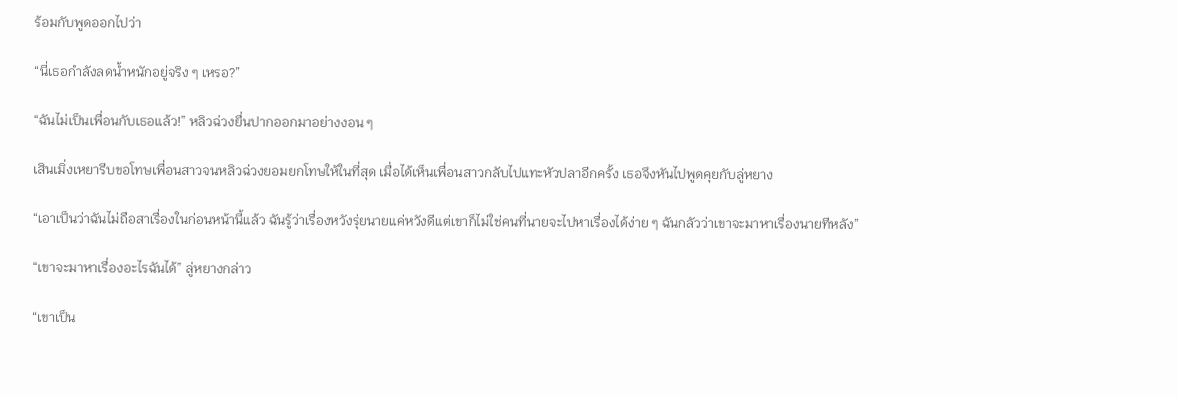ร้อมกับพูดออกไปว่า

“นี่เธอกำลังลดน้ำหนักอยู่จริง ๆ เหรอ?”

“ฉันไม่เป็นเพื่อนกับเธอแล้ว!” หลิวฉ่วงยื่นปากออกมาอย่างงอน ๆ

เสินเมิ่งเหยารีบขอโทษเพื่อนสาวจนหลิวฉ่วงยอมยกโทษให้ในที่สุด เมื่อได้เห็นเพื่อนสาวกลับไปแทะหัวปลาอีกครั้ง เธอจึงหันไปพูดคุยกับลู่หยาง

“เอาเป็นว่าฉันไม่ถือสาเรื่องในก่อนหน้านี้แล้ว ฉันรู้ว่าเรื่องหวังรุ่ยนายแค่หวังดีแต่เขาก็ไม่ใช่คนที่นายจะไปหาเรื่องได้ง่าย ๆ ฉันกลัวว่าเขาจะมาหาเรื่องนายทีหลัง”

“เขาจะมาหาเรื่องอะไรฉันได้” ลู่หยางกล่าว

“เขาเป็น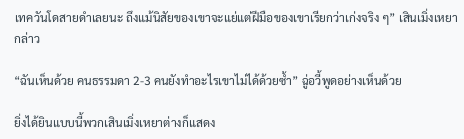เทควันโดสายดำเลยนะ ถึงแม้นิสัยของเขาจะแย่แต่ฝีมือของเขาเรียกว่าเก่งจริง ๆ” เสินเมิ่งเหยากล่าว

“ฉันเห็นด้วย คนธรรมดา 2-3 คนยังทำอะไรเขาไม่ได้ด้วยซ้ำ” ฉู่อวี้พูดอย่างเห็นด้วย

ยิ่งได้ยินแบบนี้พวกเสินเมิ่งเหยาต่างก็แสดง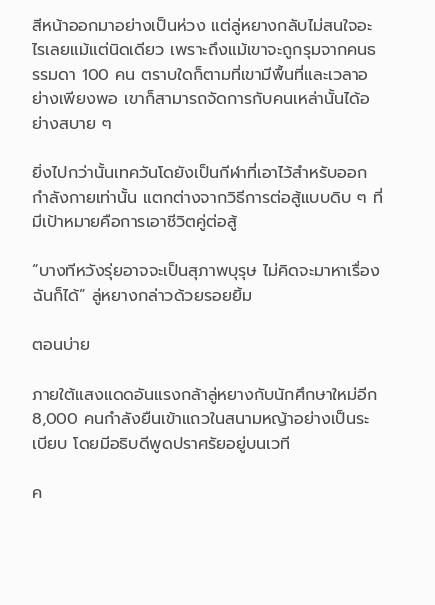สีหน้าออกมาอย่างเป็นห่วง แต่ลู่หยางกลับไม่สนใจอะไรเลยแม้แต่นิดเดียว เพราะถึงแม้เขาจะถูกรุมจากคนธรรมดา 100 คน ตราบใดก็ตามที่เขามีพื้นที่และเวลาอย่างเพียงพอ เขาก็สามารถจัดการกับคนเหล่านั้นได้อย่างสบาย ๆ

ยิ่งไปกว่านั้นเทควันโดยังเป็นกีฬาที่เอาไว้สำหรับออกกำลังกายเท่านั้น แตกต่างจากวิธีการต่อสู้แบบดิบ ๆ ที่มีเป้าหมายคือการเอาชีวิตคู่ต่อสู้

“บางทีหวังรุ่ยอาจจะเป็นสุภาพบุรุษ ไม่คิดจะมาหาเรื่องฉันก็ได้” ลู่หยางกล่าวด้วยรอยยิ้ม

ตอนบ่าย

ภายใต้แสงแดดอันแรงกล้าลู่หยางกับนักศึกษาใหม่อีก 8,000 คนกำลังยืนเข้าแถวในสนามหญ้าอย่างเป็นระเบียบ โดยมีอธิบดีพูดปราศรัยอยู่บนเวที

ค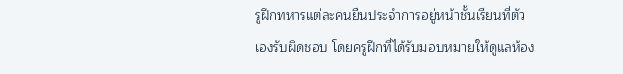รูฝึกทหารแต่ละคนยืนประจำการอยู่หน้าชั้นเรียนที่ตัวเองรับผิดชอบ โดยครูฝึกที่ได้รับมอบหมายให้ดูแลห้อง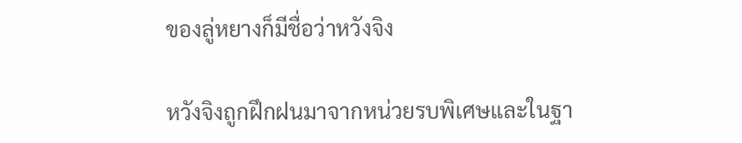ของลู่หยางก็มีชื่อว่าหวังจิง

หวังจิงถูกฝึกฝนมาจากหน่วยรบพิเศษและในฐา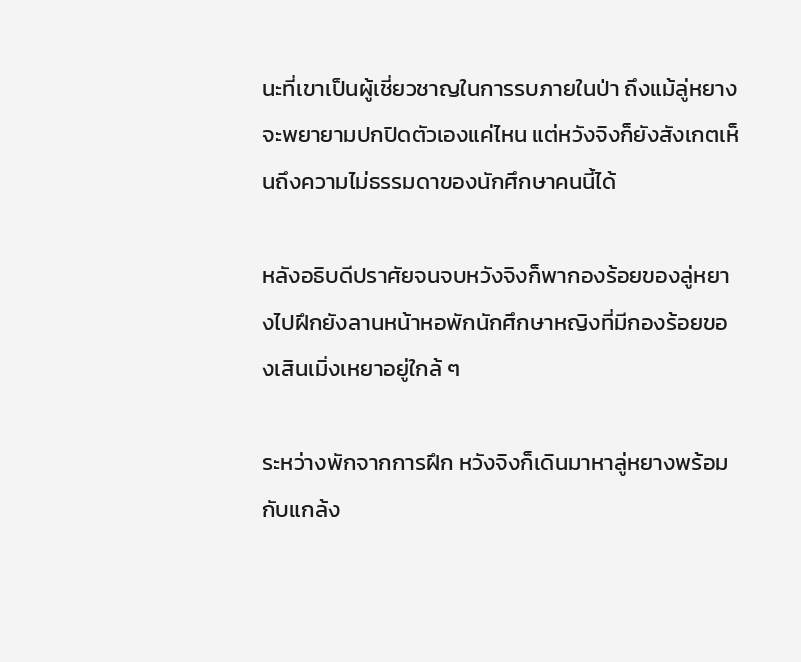นะที่เขาเป็นผู้เชี่ยวชาญในการรบภายในป่า ถึงแม้ลู่หยางจะพยายามปกปิดตัวเองแค่ไหน แต่หวังจิงก็ยังสังเกตเห็นถึงความไม่ธรรมดาของนักศึกษาคนนี้ได้

หลังอธิบดีปราศัยจนจบหวังจิงก็พากองร้อยของลู่หยางไปฝึกยังลานหน้าหอพักนักศึกษาหญิงที่มีกองร้อยของเสินเมิ่งเหยาอยู่ใกล้ ๆ

ระหว่างพักจากการฝึก หวังจิงก็เดินมาหาลู่หยางพร้อมกับแกล้ง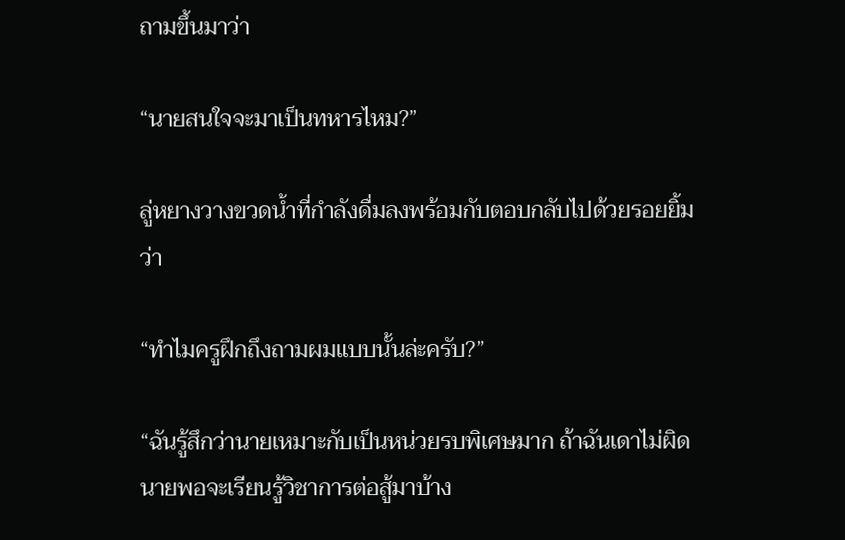ถามขึ้นมาว่า

“นายสนใจจะมาเป็นทหารไหม?”

ลู่หยางวางขวดน้ำที่กำลังดื่มลงพร้อมกับตอบกลับไปด้วยรอยยิ้มว่า

“ทำไมครูฝึกถึงถามผมแบบนั้นล่ะครับ?”

“ฉันรู้สึกว่านายเหมาะกับเป็นหน่วยรบพิเศษมาก ถ้าฉันเดาไม่ผิดนายพอจะเรียนรู้วิชาการต่อสู้มาบ้าง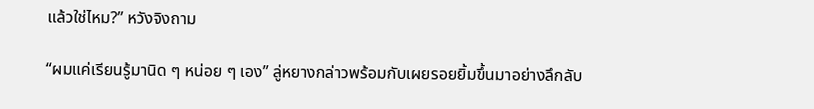แล้วใช่ไหม?” หวังจิงถาม

“ผมแค่เรียนรู้มานิด ๆ หน่อย ๆ เอง” ลู่หยางกล่าวพร้อมกับเผยรอยยิ้มขึ้นมาอย่างลึกลับ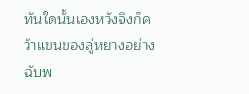ทันใดนั้นเองหวังจิงก็คว้าแขนของลู่หยางอย่างฉับพ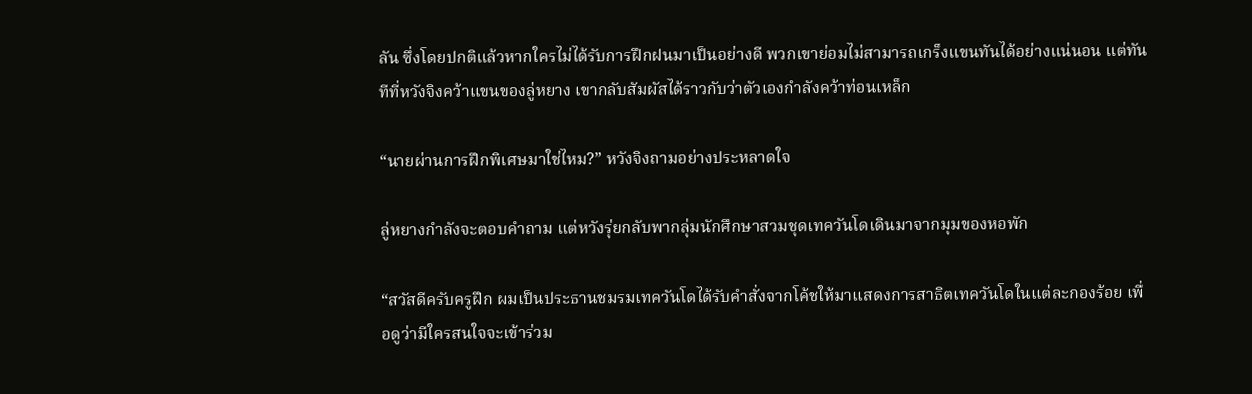ลัน ซึ่งโดยปกติแล้วหากใครไม่ได้รับการฝึกฝนมาเป็นอย่างดี พวกเขาย่อมไม่สามารถเกร็งแขนทันได้อย่างแน่นอน แต่ทันทีที่หวังจิงคว้าแขนของลู่หยาง เขากลับสัมผัสได้ราวกับว่าตัวเองกำลังคว้าท่อนเหล็ก

“นายผ่านการฝึกพิเศษมาใช่ไหม?” หวังจิงถามอย่างประหลาดใจ

ลู่หยางกำลังจะตอบคำถาม แต่หวังรุ่ยกลับพากลุ่มนักศึกษาสวมชุดเทควันโดเดินมาจากมุมของหอพัก

“สวัสดีครับครูฝึก ผมเป็นประธานชมรมเทควันโดได้รับคำสั่งจากโค้ชให้มาแสดงการสาธิตเทควันโดในแต่ละกองร้อย เพื่อดูว่ามีใครสนใจจะเข้าร่วม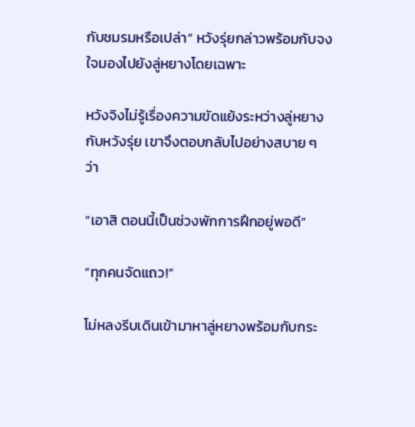กับชมรมหรือเปล่า” หวังรุ่ยกล่าวพร้อมกับจงใจมองไปยังลู่หยางโดยเฉพาะ

หวังจิงไม่รู้เรื่องความขัดแย้งระหว่างลู่หยางกับหวังรุ่ย เขาจึงตอบกลับไปอย่างสบาย ๆ ว่า

“เอาสิ ตอนนี้เป็นช่วงพักการฝึกอยู่พอดี”

“ทุกคนจัดแถว!”

โม่หลงรีบเดินเข้ามาหาลู่หยางพร้อมกับกระ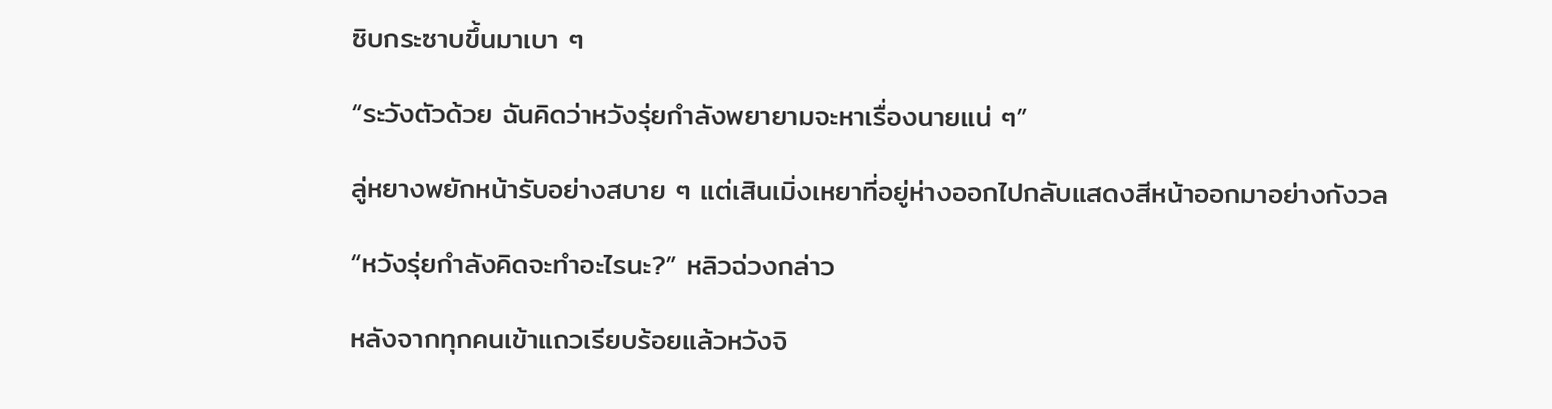ซิบกระซาบขึ้นมาเบา ๆ

“ระวังตัวด้วย ฉันคิดว่าหวังรุ่ยกำลังพยายามจะหาเรื่องนายแน่ ๆ”

ลู่หยางพยักหน้ารับอย่างสบาย ๆ แต่เสินเมิ่งเหยาที่อยู่ห่างออกไปกลับแสดงสีหน้าออกมาอย่างกังวล

“หวังรุ่ยกำลังคิดจะทำอะไรนะ?” หลิวฉ่วงกล่าว

หลังจากทุกคนเข้าแถวเรียบร้อยแล้วหวังจิ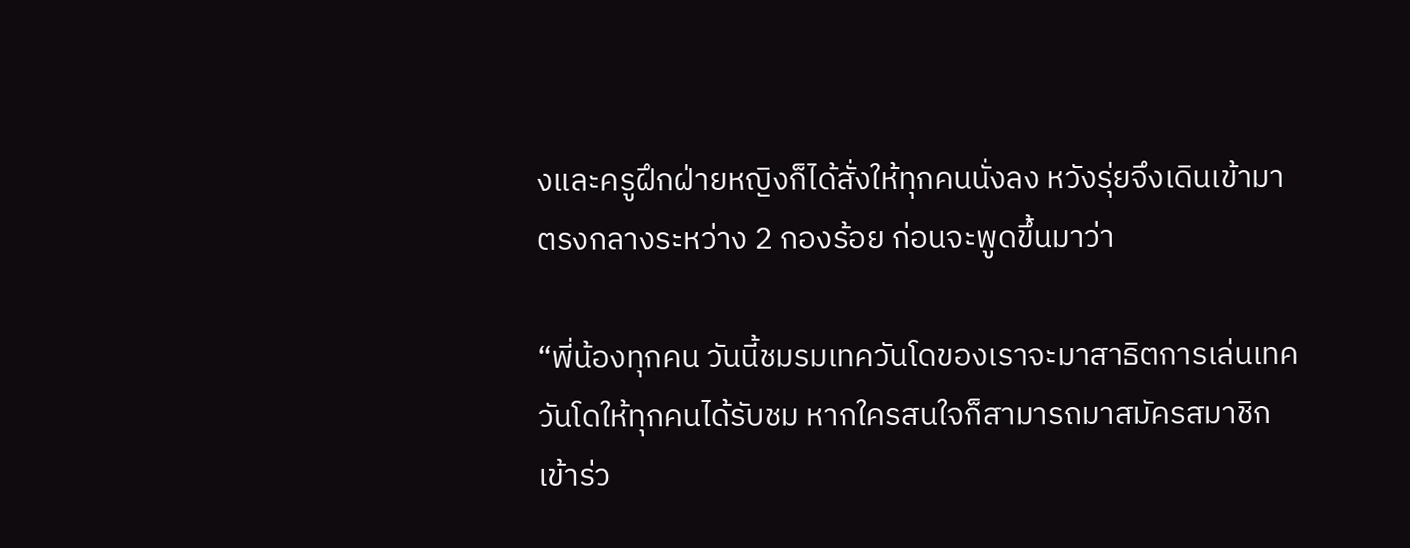งและครูฝึกฝ่ายหญิงก็ได้สั่งให้ทุกคนนั่งลง หวังรุ่ยจึงเดินเข้ามาตรงกลางระหว่าง 2 กองร้อย ก่อนจะพูดขึ้นมาว่า

“พี่น้องทุกคน วันนี้ชมรมเทควันโดของเราจะมาสาธิตการเล่นเทควันโดให้ทุกคนได้รับชม หากใครสนใจก็สามารถมาสมัครสมาชิกเข้าร่ว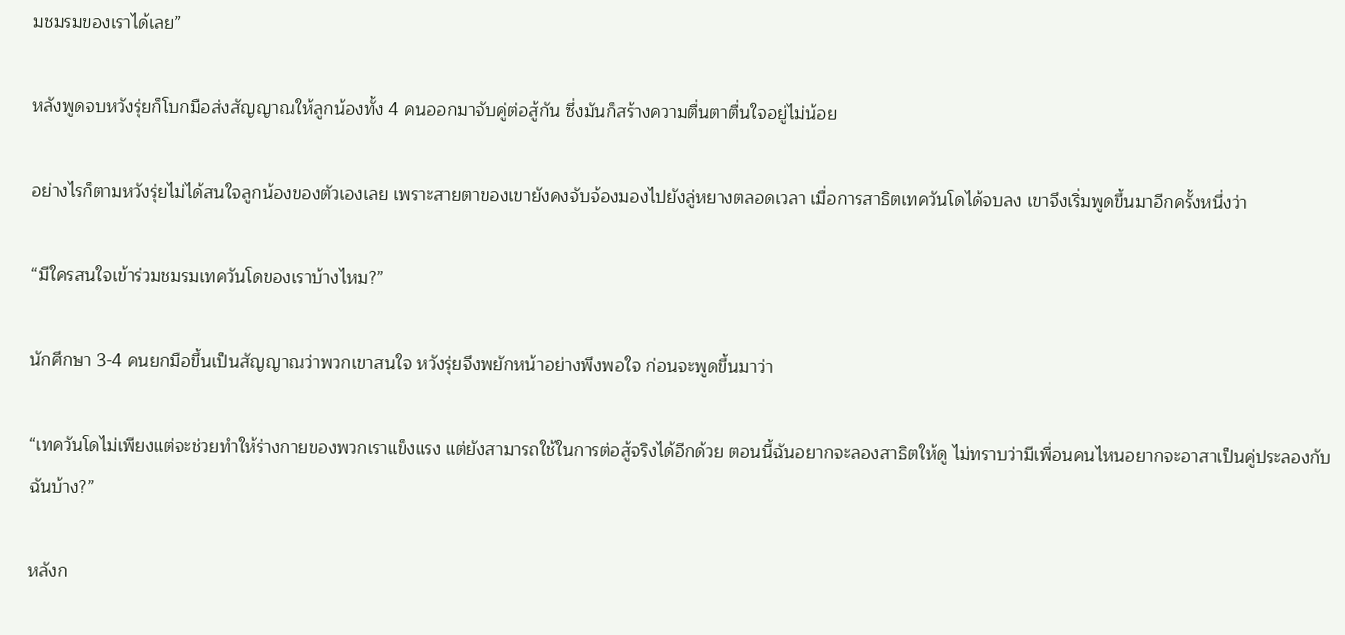มชมรมของเราได้เลย”

หลังพูดจบหวังรุ่ยก็โบกมือส่งสัญญาณให้ลูกน้องทั้ง 4 คนออกมาจับคู่ต่อสู้กัน ซึ่งมันก็สร้างความตื่นตาตื่นใจอยู่ไม่น้อย

อย่างไรก็ตามหวังรุ่ยไม่ได้สนใจลูกน้องของตัวเองเลย เพราะสายตาของเขายังคงจับจ้องมองไปยังลู่หยางตลอดเวลา เมื่อการสาธิตเทควันโดได้จบลง เขาจึงเริ่มพูดขึ้นมาอีกครั้งหนึ่งว่า

“มีใครสนใจเข้าร่วมชมรมเทควันโดของเราบ้างไหม?”

นักศึกษา 3-4 คนยกมือขึ้นเป็นสัญญาณว่าพวกเขาสนใจ หวังรุ่ยจึงพยักหน้าอย่างพึงพอใจ ก่อนจะพูดขึ้นมาว่า

“เทควันโดไม่เพียงแต่จะช่วยทำให้ร่างกายของพวกเราแข็งแรง แต่ยังสามารถใช้ในการต่อสู้จริงได้อีกด้วย ตอนนี้ฉันอยากจะลองสาธิตให้ดู ไม่ทราบว่ามีเพื่อนคนไหนอยากจะอาสาเป็นคู่ประลองกับฉันบ้าง?”

หลังก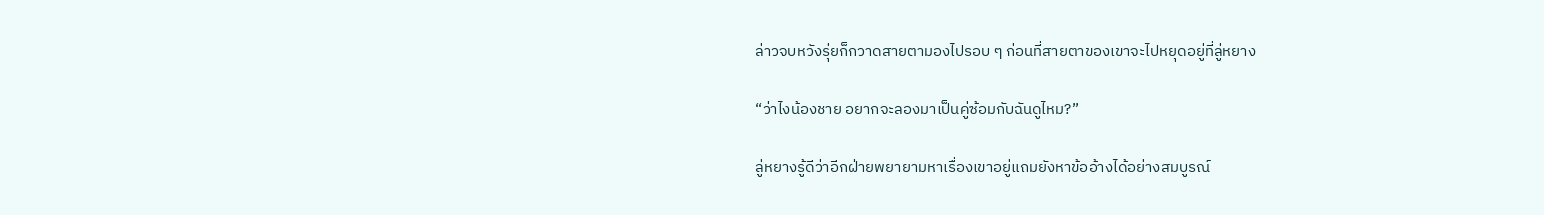ล่าวจบหวังรุ่ยก็กวาดสายตามองไปรอบ ๆ ก่อนที่สายตาของเขาจะไปหยุดอยู่ที่ลู่หยาง

“ว่าไงน้องชาย อยากจะลองมาเป็นคู่ซ้อมกับฉันดูไหม?”

ลู่หยางรู้ดีว่าอีกฝ่ายพยายามหาเรื่องเขาอยู่แถมยังหาข้ออ้างได้อย่างสมบูรณ์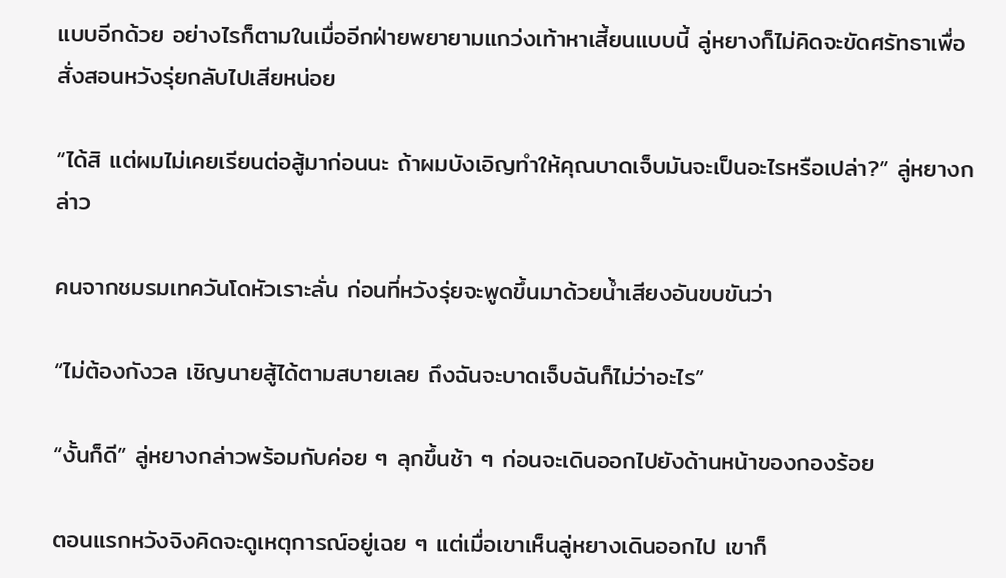แบบอีกด้วย อย่างไรก็ตามในเมื่ออีกฝ่ายพยายามแกว่งเท้าหาเสี้ยนแบบนี้ ลู่หยางก็ไม่คิดจะขัดศรัทธาเพื่อสั่งสอนหวังรุ่ยกลับไปเสียหน่อย

“ได้สิ แต่ผมไม่เคยเรียนต่อสู้มาก่อนนะ ถ้าผมบังเอิญทำให้คุณบาดเจ็บมันจะเป็นอะไรหรือเปล่า?” ลู่หยางกล่าว

คนจากชมรมเทควันโดหัวเราะลั่น ก่อนที่หวังรุ่ยจะพูดขึ้นมาด้วยน้ำเสียงอันขบขันว่า

“ไม่ต้องกังวล เชิญนายสู้ได้ตามสบายเลย ถึงฉันจะบาดเจ็บฉันก็ไม่ว่าอะไร”

“งั้นก็ดี” ลู่หยางกล่าวพร้อมกับค่อย ๆ ลุกขึ้นช้า ๆ ก่อนจะเดินออกไปยังด้านหน้าของกองร้อย

ตอนแรกหวังจิงคิดจะดูเหตุการณ์อยู่เฉย ๆ แต่เมื่อเขาเห็นลู่หยางเดินออกไป เขาก็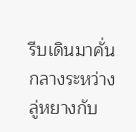รีบเดินมาคั่นกลางระหว่างลู่หยางกับ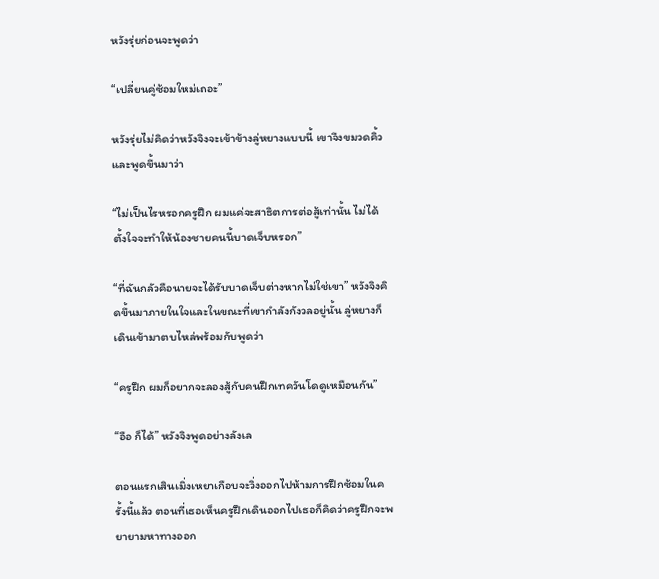หวังรุ่ยก่อนจะพูดว่า

“เปลี่ยนคู่ซ้อมใหม่เถอะ”

หวังรุ่ยไม่คิดว่าหวังจิงจะเข้าข้างลู่หยางแบบนี้ เขาจึงขมวดคิ้วและพูดขึ้นมาว่า

“ไม่เป็นไรหรอกครูฝึก ผมแค่จะสาธิตการต่อสู้เท่านั้น ไม่ได้ตั้งใจจะทำให้น้องชายคนนี้บาดเจ็บหรอก”

“ที่ฉันกลัวคือนายจะได้รับบาดเจ็บต่างหากไม่ใช่เขา” หวังจิงคิดขึ้นมาภายในใจและในขณะที่เขากำลังกังวลอยู่นั้น ลู่หยางก็เดินเข้ามาตบไหล่พร้อมกับพูดว่า

“ครูฝึก ผมก็อยากจะลองสู้กับคนฝึกเทควันโดดูเหมือนกัน”

“อือ ก็ได้” หวังจิงพูดอย่างลังเล

ตอนแรกเสินเมิ่งเหยาเกือบจะวิ่งออกไปห้ามการฝึกซ้อมในครั้งนี้แล้ว ตอนที่เธอเห็นครูฝึกเดินออกไปเธอก็คิดว่าครูฝึกจะพยายามหาทางออก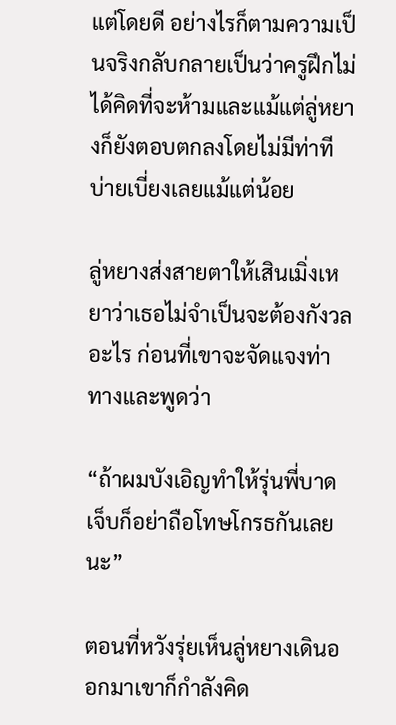แต่โดยดี อย่างไรก็ตามความเป็นจริงกลับกลายเป็นว่าครูฝึกไม่ได้คิดที่จะห้ามและแม้แต่ลู่หยางก็ยังตอบตกลงโดยไม่มีท่าทีบ่ายเบี่ยงเลยแม้แต่น้อย

ลู่หยางส่งสายตาให้เสินเมิ่งเหยาว่าเธอไม่จำเป็นจะต้องกังวลอะไร ก่อนที่เขาจะจัดแจงท่าทางและพูดว่า

“ถ้าผมบังเอิญทำให้รุ่นพี่บาดเจ็บก็อย่าถือโทษโกรธกันเลยนะ”

ตอนที่หวังรุ่ยเห็นลู่หยางเดินออกมาเขาก็กำลังคิด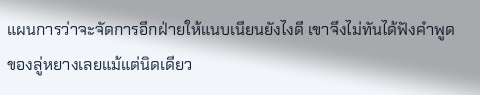แผนการว่าจะจัดการอีกฝ่ายให้แนบเนียนยังไงดี เขาจึงไม่ทันได้ฟังคำพูดของลู่หยางเลยแม้แต่นิดเดียว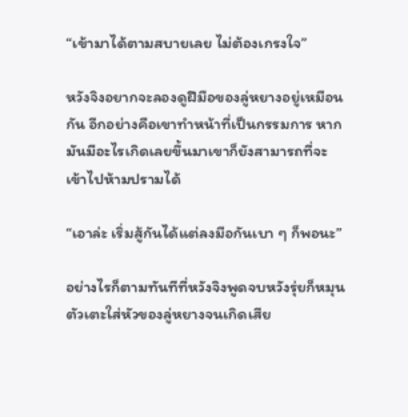“เข้ามาได้ตามสบายเลย ไม่ต้องเกรงใจ”

หวังจิงอยากจะลองดูฝีมือของลู่หยางอยู่เหมือนกัน อีกอย่างคือเขาทำหน้าที่เป็นกรรมการ หากมันมีอะไรเกิดเลยขึ้นมาเขาก็ยังสามารถที่จะเข้าไปห้ามปรามได้

“เอาล่ะ เริ่มสู้กันได้แต่ลงมือกันเบา ๆ ก็พอนะ”

อย่างไรก็ตามทันทีที่หวังจิงพูดจบหวังรุ่ยก็หมุนตัวเตะใส่หัวของลู่หยางจนเกิดเสีย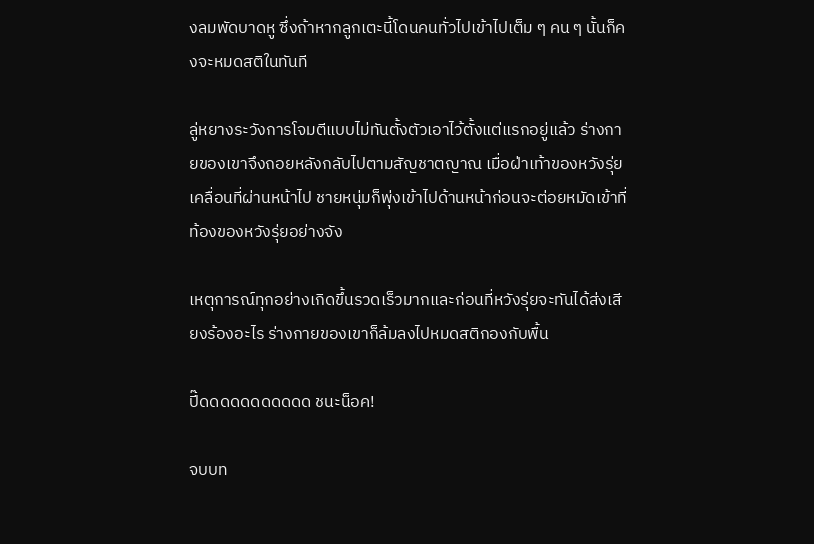งลมพัดบาดหู ซึ่งถ้าหากลูกเตะนี้โดนคนทั่วไปเข้าไปเต็ม ๆ คน ๆ นั้นก็คงจะหมดสติในทันที

ลู่หยางระวังการโจมตีแบบไม่ทันตั้งตัวเอาไว้ตั้งแต่แรกอยู่แล้ว ร่างกายของเขาจึงถอยหลังกลับไปตามสัญชาตญาณ เมื่อฝ่าเท้าของหวังรุ่ยเคลื่อนที่ผ่านหน้าไป ชายหนุ่มก็พุ่งเข้าไปด้านหน้าก่อนจะต่อยหมัดเข้าที่ท้องของหวังรุ่ยอย่างจัง

เหตุการณ์ทุกอย่างเกิดขึ้นรวดเร็วมากและก่อนที่หวังรุ่ยจะทันได้ส่งเสียงร้องอะไร ร่างกายของเขาก็ล้มลงไปหมดสติกองกับพื้น

ปี๊ดดดดดดดดดดด ชนะน็อค!

จบบท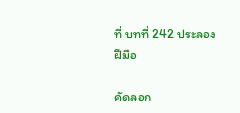ที่ บทที่ 242 ประลองฝีมือ

คัดลอก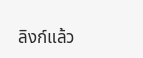ลิงก์แล้ว